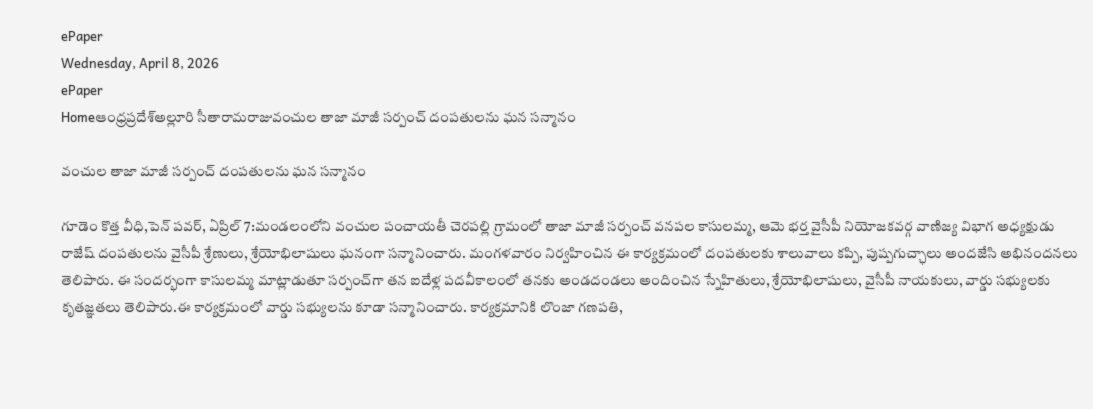ePaper
Wednesday, April 8, 2026
ePaper
Homeఆంధ్రప్రదేశ్అల్లూరి సీతారామరాజువంచుల తాజా మాజీ సర్పంచ్ దంపతులను ఘన సన్మానం

వంచుల తాజా మాజీ సర్పంచ్ దంపతులను ఘన సన్మానం

గూడెం కొత్త వీధి,పెన్ పవర్, ఏప్రిల్ 7:మండలంలోని వంచుల పంచాయతీ చెరపల్లి గ్రామంలో తాజా మాజీ సర్పంచ్ వనపల కాసులమ్మ, ఆమె భర్త వైసీపీ నియోజకవర్గ వాణిజ్య విభాగ అధ్యక్షుడు రాజేష్ దంపతులను వైసీపీ శ్రేణులు, శ్రేయోభిలాషులు ఘనంగా సన్మానించారు. మంగళవారం నిర్వహించిన ఈ కార్యక్రమంలో దంపతులకు శాలువాలు కప్పి, పుష్పగుచ్ఛాలు అందజేసి అభినందనలు తెలిపారు. ఈ సందర్భంగా కాసులమ్మ మాట్లాడుతూ సర్పంచ్‌గా తన ఐదేళ్ల పదవీకాలంలో తనకు అండదండలు అందించిన స్నేహితులు, శ్రేయోభిలాషులు, వైసీపీ నాయకులు, వార్డు సభ్యులకు కృతజ్ఞతలు తెలిపారు.ఈ కార్యక్రమంలో వార్డు సభ్యులను కూడా సన్మానించారు. కార్యక్రమానికి లొంజా గణపతి,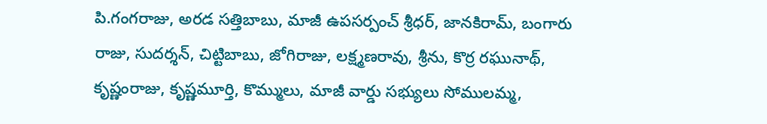పి.గంగరాజు, అరడ సత్తిబాబు, మాజీ ఉపసర్పంచ్ శ్రీధర్, జానకిరామ్, బంగారు రాజు, సుదర్శన్, చిట్టిబాబు, జోగిరాజు, లక్ష్మణరావు, శ్రీను, కొర్ర రఘునాథ్, కృష్ణంరాజు, కృష్ణమూర్తి, కొమ్ములు, మాజీ వార్డు సభ్యులు సోములమ్మ,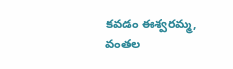కవడం ఈశ్వరమ్మ, వంతల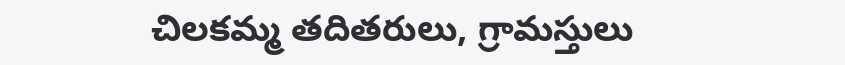చిలకమ్మ తదితరులు, గ్రామస్తులు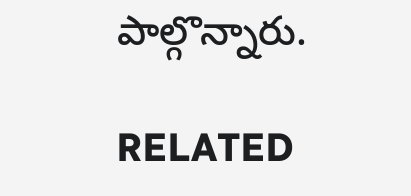పాల్గొన్నారు.

RELATED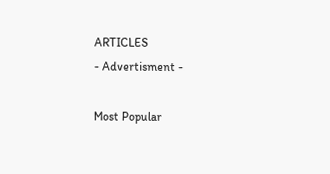ARTICLES
- Advertisment -

Most Popular